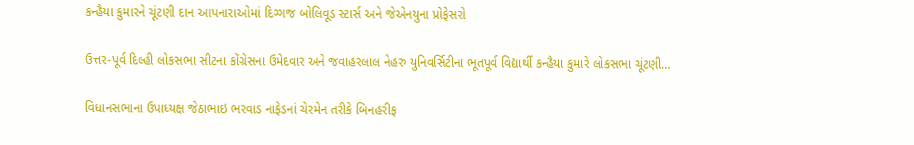કન્હૈયા કુમારને ચૂંટણી દાન આપનારાઓમાં દિગ્ગજ બોલિવૂડ સ્ટાર્સ અને જેએનયુના પ્રોફેસરો

ઉત્તર-પૂર્વ દિલ્હી લોકસભા સીટના કોંગ્રેસના ઉમેદવાર અને જવાહરલાલ નેહરુ યુનિવર્સિટીના ભૂતપૂર્વ વિદ્યાર્થી કન્હૈયા કુમારે લોકસભા ચૂંટણી…

વિધાનસભાના ઉપાધ્યક્ષ જેઠાભાઇ ભરવાડ નાફેડનાં ચેરમેન તરીકે બિનહરીફ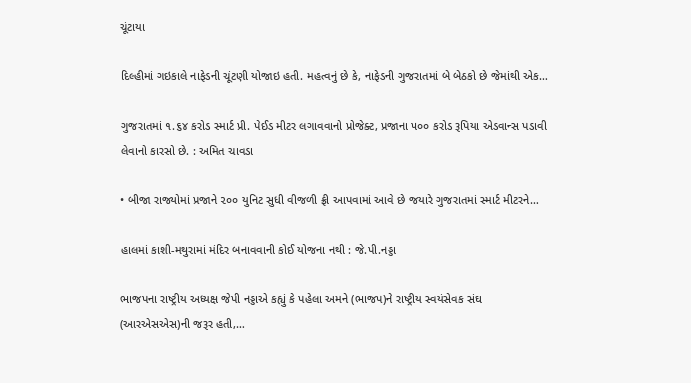ચૂંટાયા

દિલ્હીમાં ગઇકાલે નાફેડની ચૂંટણી યોજાઇ હતી. મહત્વનું છે કે, નાફેડની ગુજરાતમાં બે બેઠકો છે જેમાંથી એક…

ગુજરાતમાં ૧.૬૪ કરોડ સ્માર્ટ પ્રી. પેઈડ મીટર લગાવવાનો પ્રોજેક્ટ, પ્રજાના ૫૦૦ કરોડ રૂપિયા એડવાન્સ પડાવી લેવાનો કારસો છે. : અમિત ચાવડા

• બીજા રાજ્યોમાં પ્રજાને ૨૦૦ યુનિટ સુધી વીજળી ફ્રી આપવામાં આવે છે જયારે ગુજરાતમાં સ્માર્ટ મીટરને…

હાલમાં કાશી-મથુરામાં મંદિર બનાવવાની કોઈ યોજના નથી : જે.પી.નડ્ડા

ભાજપના રાષ્ટ્રીય અધ્યક્ષ જેપી નડ્ડાએ કહ્યું કે પહેલા અમને (ભાજપ)ને રાષ્ટ્રીય સ્વયંસેવક સંઘ (આરએસએસ)ની જરૂર હતી,…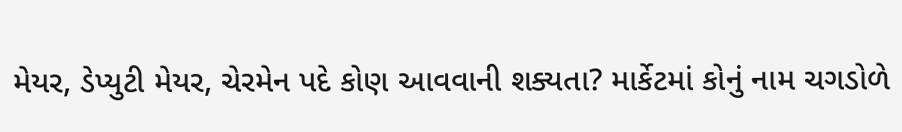મેયર, ડેપ્યુટી મેયર, ચેરમેન પદે કોણ આવવાની શક્યતા? માર્કેટમાં કોનું નામ ચગડોળે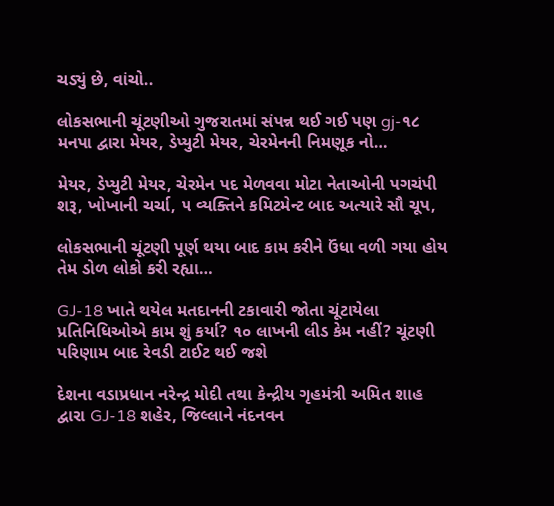ચડ્યું છે, વાંચો..

લોકસભાની ચૂંટણીઓ ગુજરાતમાં સંપન્ન થઈ ગઈ પણ gj-૧૮ મનપા દ્વારા મેયર, ડેપ્યુટી મેયર, ચેરમેનની નિમણૂક નો…

મેયર, ડેપ્યુટી મેયર, ચેરમેન પદ મેળવવા મોટા નેતાઓની પગચંપી શરૂ, ખોખાની ચર્ચા, ૫ વ્યક્તિને કમિટમેન્ટ બાદ અત્યારે સૌ ચૂપ,

લોકસભાની ચૂંટણી પૂર્ણ થયા બાદ કામ કરીને ઉંધા વળી ગયા હોય તેમ ડોળ લોકો કરી રહ્યા…

GJ-18 ખાતે થયેલ મતદાનની ટકાવારી જોતા ચૂંટાયેલા પ્રતિનિધિઓએ કામ શું કર્યા? ૧૦ લાખની લીડ કેમ નહીં? ચૂંટણી પરિણામ બાદ રેવડી ટાઈટ થઈ જશે

દેશના વડાપ્રધાન નરેન્દ્ર મોદી તથા કેન્દ્રીય ગૃહમંત્રી અમિત શાહ દ્વારા GJ-18 શહેર, જિલ્લાને નંદનવન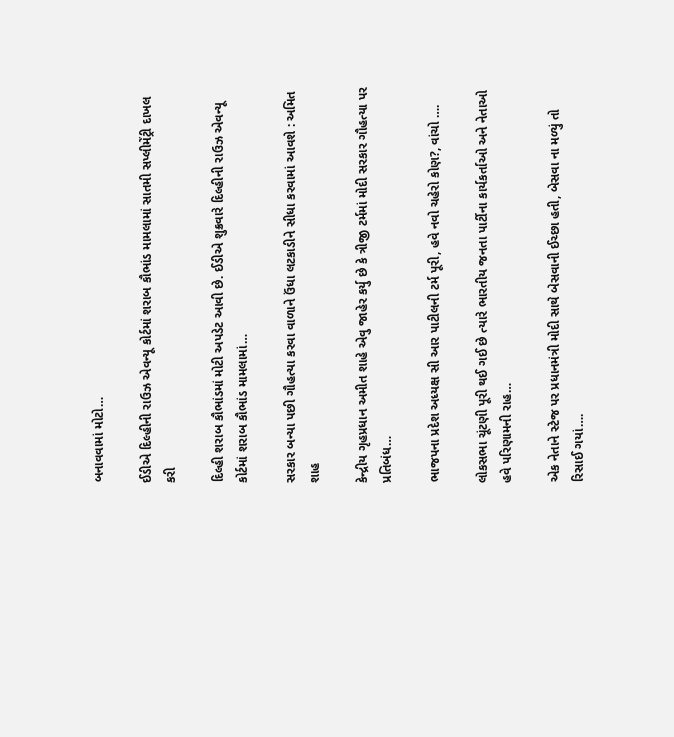બનાવવામાં મોટો…

ઈડીએ દિલ્હીની રાઉઝ એવન્યૂ કોર્ટમાં શરાબ કૌભાંડ મામલામાં સાતમી સપ્લીમેંટ્રી દાખલ કરી

દિલ્હી શરાબ કૌભાંડમાં મોટી અપડેટ આવી છે. ઈડીએ શુક્રવારે દિલ્હીની રાઉઝ એવન્યૂ કોર્ટમાં શરાબ કૌભાંડ મામલામાં…

સરકાર બન્યા પછી ગૌહત્યા કરવા વાળાને ઉંધા લટકાડીને સીધા કરવામાં આવશે : અમિત શાહ

કેન્દ્રીય ગૃહપ્રધાન અમીત શાહે એવુ જાહેર કર્યુ છે કે ત્રીજી ટર્મમાં મોદી સરકાર ગૌહત્યા પર પ્રતિબંધ…

ભાજપના પ્રદેશ અધ્યક્ષ સી આર પાટીલની ટર્મ પૂરી, હવે નવો ચહેરો કોણ?, વાંચો ….

લોકસભા ચૂંટણી પૂરી થઈ ગઈ છે ત્યારે ભારતીય જનતા પાર્ટીના કાર્યકર્તાઓ અને નેતાઓ હવે પરિણામની રાહ…

એક નેતાને સ્ટેજ પર પ્રધાનમંત્રી મોદી સાથે બેસવાની ઈચ્છા હતી, બેસવા ના મળ્યું તો રિસાઈ ગયાં….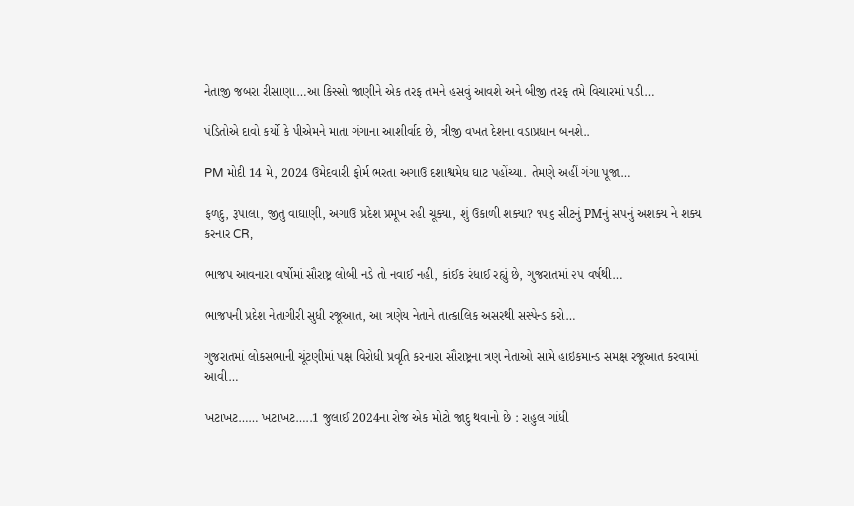નેતાજી જબરા રીસાણા…આ કિસ્સો જાણીને એક તરફ તમને હસવું આવશે અને બીજી તરફ તમે વિચારમાં પડી…

પંડિતોએ દાવો કર્યો કે પીએમને માતા ગંગાના આશીર્વાદ છે, ત્રીજી વખત દેશના વડાપ્રધાન બનશે..

PM મોદી 14 મે, 2024 ઉમેદવારી ફોર્મ ભરતા અગાઉ દશાશ્વમેધ ઘાટ પહોંચ્યા. તેમણે અહીં ગંગા પૂજા…

ફળદુ, રૂપાલા, જીતુ વાઘાણી, અગાઉ પ્રદેશ પ્રમૂખ રહી ચૂક્યા, શું ઉકાળી શક્યા? ૧૫૬ સીટનું PMનું સપનું અશક્ય ને શક્ય કરનાર CR,

ભાજપ આવનારા વર્ષોમાં સૌરાષ્ટ્ર લોબી નડે તો નવાઈ નહી, કાંઈક રંધાઈ રહ્યું છે, ગુજરાતમાં ૨૫ વર્ષથી…

ભાજપની પ્રદેશ નેતાગીરી સુધી રજૂઆત, આ ત્રણેય નેતાને તાત્કાલિક અસરથી સસ્પેન્ડ કરો…

ગુજરાતમાં લોકસભાની ચૂંટણીમાં પક્ષ વિરોધી પ્રવૃતિ કરનારા સૌરાષ્ટ્રના ત્રણ નેતાઓ સામે હાઇકમાન્ડ સમક્ષ રજૂઆત કરવામાં આવી…

ખટાખટ…… ખટાખટ…..1 જુલાઈ 2024ના રોજ એક મોટો જાદુ થવાનો છે : રાહુલ ગાંધી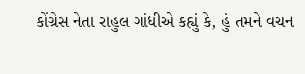કોંગ્રેસ નેતા રાહુલ ગાંધીએ કહ્યું કે, હું તમને વચન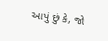આપું છું કે, જો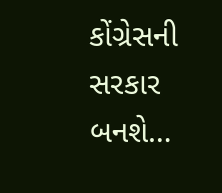કોંગ્રેસની સરકાર બનશે…